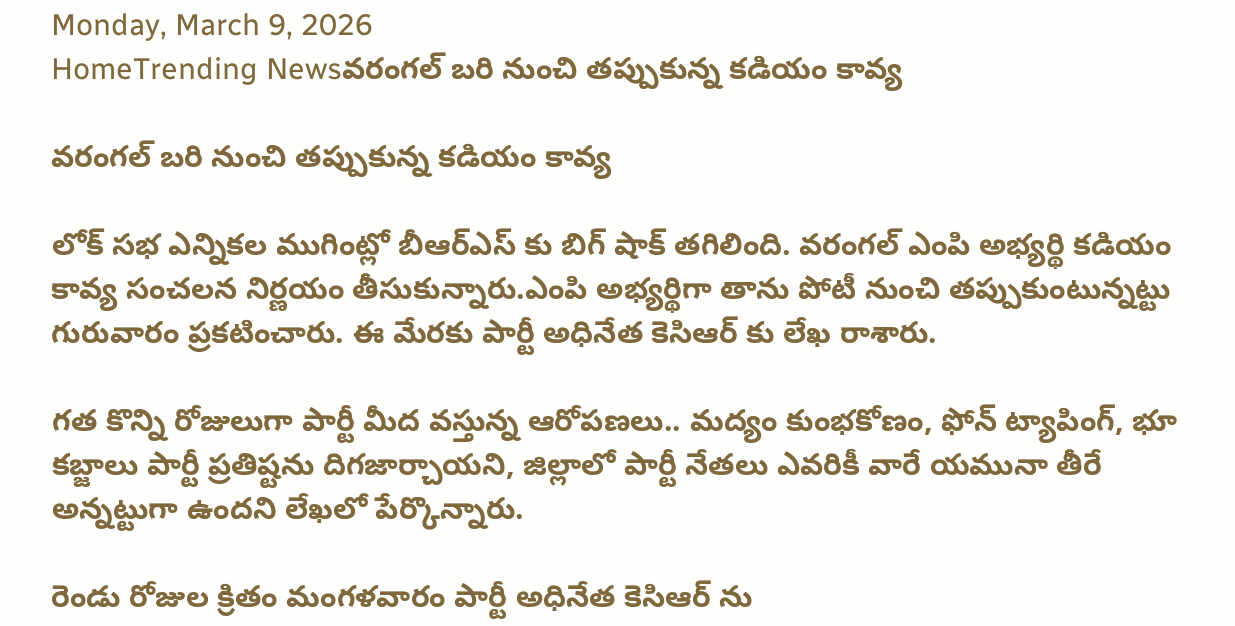Monday, March 9, 2026
HomeTrending Newsవరంగల్ బరి నుంచి తప్పుకున్న కడియం కావ్య

వరంగల్ బరి నుంచి తప్పుకున్న కడియం కావ్య

లోక్ సభ ఎన్నికల ముగింట్లో బీఆర్ఎస్ కు బిగ్ షాక్ తగిలింది. వరంగల్ ఎంపి అభ్యర్థి కడియం కావ్య సంచలన నిర్ణయం తీసుకున్నారు.ఎంపి అభ్యర్థిగా తాను పోటీ నుంచి తప్పుకుంటున్నట్టు గురువారం ప్రకటించారు. ఈ మేరకు పార్టీ అధినేత కెసిఆర్ కు లేఖ రాశారు.

గత కొన్ని రోజులుగా పార్టీ మీద వస్తున్న ఆరోపణలు.. మద్యం కుంభకోణం, ఫోన్ ట్యాపింగ్, భూ కబ్జాలు పార్టీ ప్రతిష్టను దిగజార్చాయని, జిల్లాలో పార్టీ నేతలు ఎవరికీ వారే యమునా తీరే అన్నట్టుగా ఉందని లేఖలో పేర్కొన్నారు.

రెండు రోజుల క్రితం మంగళవారం పార్టీ అధినేత కెసిఆర్ ను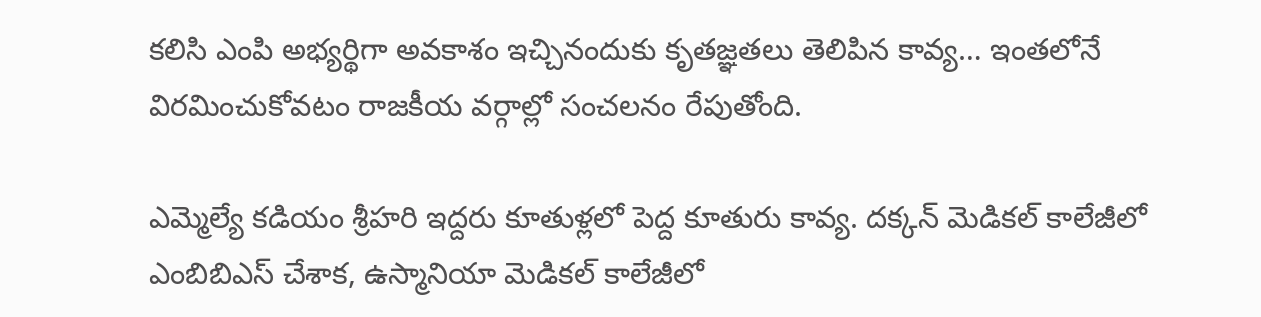కలిసి ఎంపి అభ్యర్థిగా అవకాశం ఇచ్చినందుకు కృతజ్ఞతలు తెలిపిన కావ్య… ఇంతలోనే విరమించుకోవటం రాజకీయ వర్గాల్లో సంచలనం రేపుతోంది.

ఎమ్మెల్యే కడియం శ్రీహరి ఇద్దరు కూతుళ్లలో పెద్ద కూతురు కావ్య. దక్కన్ మెడికల్ కాలేజీలో ఎంబిబిఎస్ చేశాక, ఉస్మానియా మెడికల్ కాలేజీలో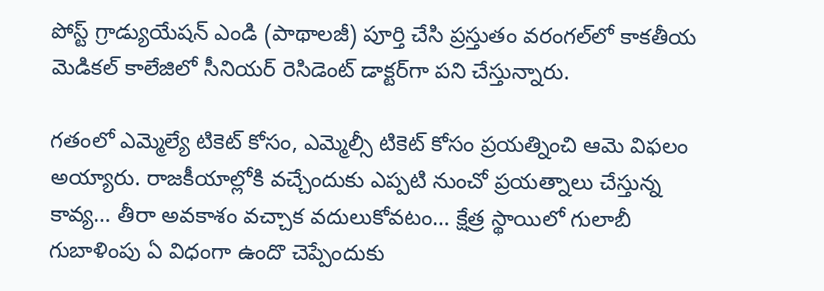పోస్ట్ గ్రాడ్యుయేషన్ ఎండి (పాథాలజీ) పూర్తి చేసి ప్రస్తుతం వరంగల్‌లో కాకతీయ మెడికల్ కాలేజిలో సీనియర్ రెసిడెంట్ డాక్టర్‌గా పని చేస్తున్నారు.

గతంలో ఎమ్మెల్యే టికెట్ కోసం, ఎమ్మెల్సీ టికెట్ కోసం ప్రయత్నించి ఆమె విఫలం అయ్యారు. రాజకీయాల్లోకి వచ్చేందుకు ఎప్పటి నుంచో ప్రయత్నాలు చేస్తున్న కావ్య… తీరా అవకాశం వచ్చాక వదులుకోవటం… క్షేత్ర స్థాయిలో గులాబీ గుబాళింపు ఏ విధంగా ఉందొ చెప్పేందుకు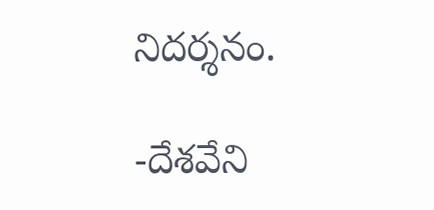నిదర్శనం.

-దేశవేని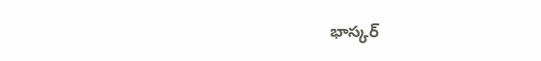భాస్కర్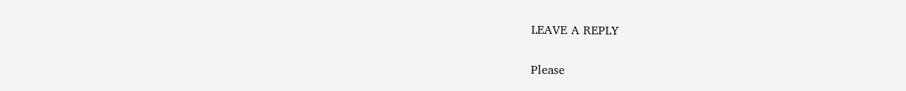LEAVE A REPLY

Please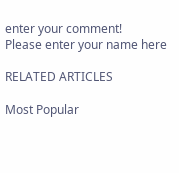enter your comment!
Please enter your name here

RELATED ARTICLES

Most Popular